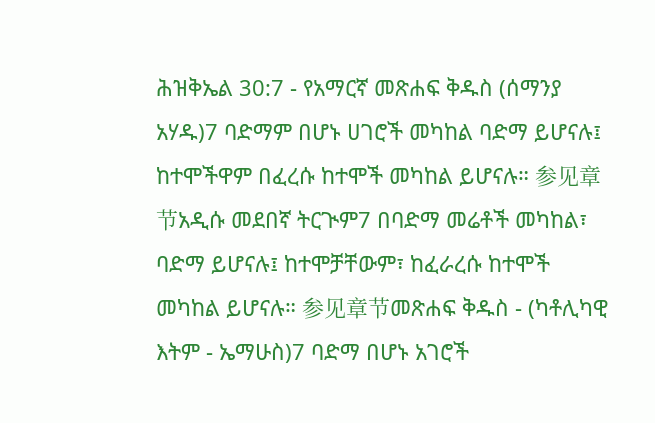ሕዝቅኤል 30:7 - የአማርኛ መጽሐፍ ቅዱስ (ሰማንያ አሃዱ)7 ባድማም በሆኑ ሀገሮች መካከል ባድማ ይሆናሉ፤ ከተሞችዋም በፈረሱ ከተሞች መካከል ይሆናሉ። 参见章节አዲሱ መደበኛ ትርጒም7 በባድማ መሬቶች መካከል፣ ባድማ ይሆናሉ፤ ከተሞቻቸውም፣ ከፈራረሱ ከተሞች መካከል ይሆናሉ። 参见章节መጽሐፍ ቅዱስ - (ካቶሊካዊ እትም - ኤማሁስ)7 ባድማ በሆኑ አገሮች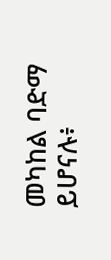መካከል ባድማ ይሆናሉ፥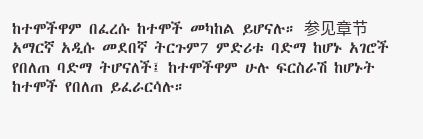ከተሞችዋም በፈረሱ ከተሞች መካከል ይሆናሉ። 参见章节አማርኛ አዲሱ መደበኛ ትርጉም7 ምድሪቱ ባድማ ከሆኑ አገሮች የበለጠ ባድማ ትሆናለች፤ ከተሞችዋም ሁሉ ፍርስራሽ ከሆኑት ከተሞች የበለጠ ይፈራርሳሉ።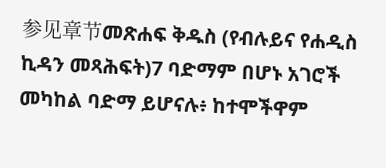参见章节መጽሐፍ ቅዱስ (የብሉይና የሐዲስ ኪዳን መጻሕፍት)7 ባድማም በሆኑ አገሮች መካከል ባድማ ይሆናሉ፥ ከተሞችዋም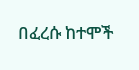በፈረሱ ከተሞች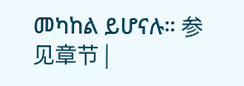መካከል ይሆናሉ። 参见章节 |